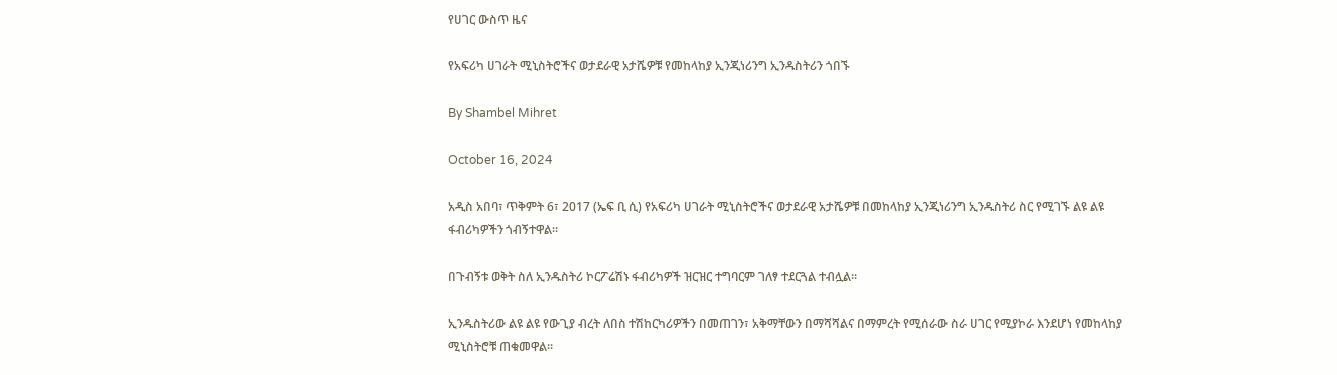የሀገር ውስጥ ዜና

የአፍሪካ ሀገራት ሚኒስትሮችና ወታደራዊ አታሼዎቹ የመከላከያ ኢንጂነሪንግ ኢንዱስትሪን ጎበኙ

By Shambel Mihret

October 16, 2024

አዲስ አበባ፣ ጥቅምት 6፣ 2017 (ኤፍ ቢ ሲ) የአፍሪካ ሀገራት ሚኒስትሮችና ወታደራዊ አታሼዎቹ በመከላከያ ኢንጂነሪንግ ኢንዱስትሪ ስር የሚገኙ ልዩ ልዩ ፋብሪካዎችን ጎብኝተዋል፡፡

በጉብኝቱ ወቅት ስለ ኢንዱስትሪ ኮርፖሬሽኑ ፋብሪካዎች ዝርዝር ተግባርም ገለፃ ተደርጓል ተብሏል፡፡

ኢንዱስትሪው ልዩ ልዩ የውጊያ ብረት ለበስ ተሽከርካሪዎችን በመጠገን፣ አቅማቸውን በማሻሻልና በማምረት የሚሰራው ስራ ሀገር የሚያኮራ እንደሆነ የመከላከያ ሚኒስትሮቹ ጠቁመዋል።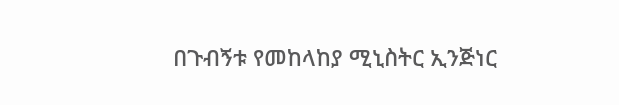በጉብኝቱ የመከላከያ ሚኒስትር ኢንጅነር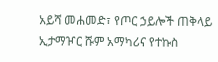አይሻ መሐመድ፣ የጦር ኃይሎች ጠቅላይ ኢታማዦር ሹም አማካሪና የተኩስ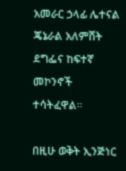አመራር ኃላፊ ሌተናል ጄኔራል አለምሸት ደግፌና ከፍተኛ መኮንኖች ተሳትፈዋል።

በዚሁ ወቅት ኢንጅነር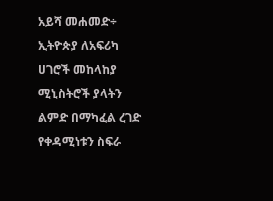አይሻ መሐመድ÷ ኢትዮጵያ ለአፍሪካ ሀገሮች መከላከያ ሚኒስትሮች ያላትን ልምድ በማካፈል ረገድ የቀዳሚነቱን ስፍራ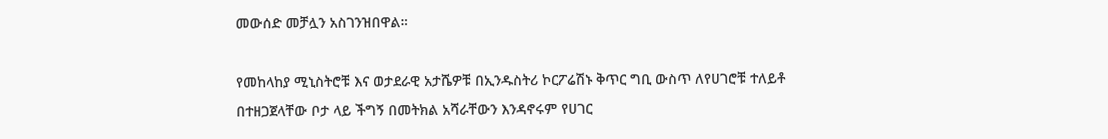መውሰድ መቻሏን አስገንዝበዋል።

የመከላከያ ሚኒስትሮቹ እና ወታደራዊ አታሼዎቹ በኢንዱስትሪ ኮርፖሬሽኑ ቅጥር ግቢ ውስጥ ለየሀገሮቹ ተለይቶ በተዘጋጀላቸው ቦታ ላይ ችግኝ በመትክል አሻራቸውን እንዳኖሩም የሀገር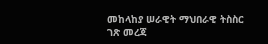መከላከያ ሠራዊት ማህበራዊ ትስስር ገጽ መረጃ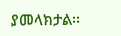ያመላክታል፡፡